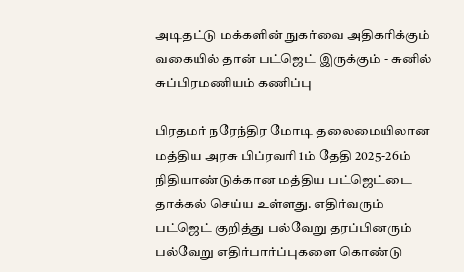அடிதட்டு மக்களின் நுகர்வை அதிகரிக்கும் வகையில் தான் பட்ஜெட் இருக்கும் - சுனில் சுப்பிரமணியம் கணிப்பு

பிரதமர் நரேந்திர மோடி தலைமையிலான மத்திய அரசு பிப்ரவரி 1ம் தேதி 2025-26ம் நிதியாண்டுக்கான மத்திய பட்ஜெட்டை தாக்கல் செய்ய உள்ளது. எதிர்வரும் பட்ஜெட் குறித்து பல்வேறு தரப்பினரும் பல்வேறு எதிர்பார்ப்புகளை கொண்டு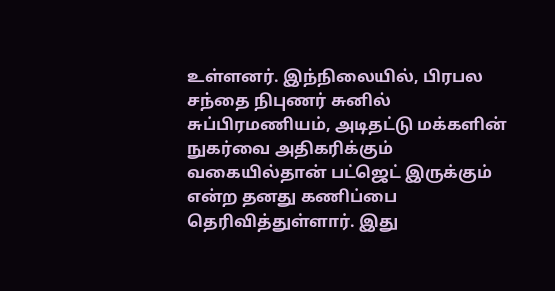உள்ளனர். இந்நிலையில், பிரபல சந்தை நிபுணர் சுனில் சுப்பிரமணியம், அடிதட்டு மக்களின் நுகர்வை அதிகரிக்கும் வகையில்தான் பட்ஜெட் இருக்கும் என்ற தனது கணிப்பை தெரிவித்துள்ளார். இது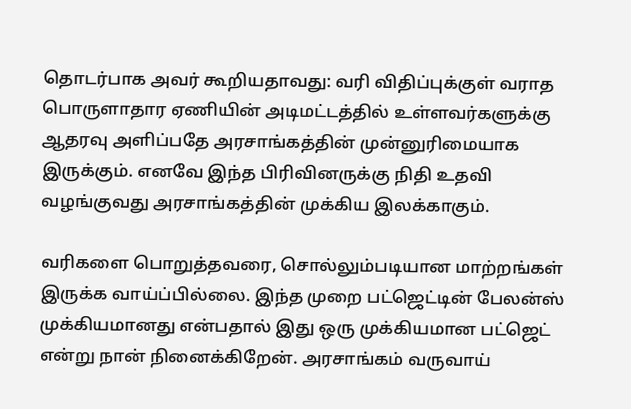தொடர்பாக அவர் கூறியதாவது: வரி விதிப்புக்குள் வராத பொருளாதார ஏணியின் அடிமட்டத்தில் உள்ளவர்களுக்கு ஆதரவு அளிப்பதே அரசாங்கத்தின் முன்னுரிமையாக இருக்கும். எனவே இந்த பிரிவினருக்கு நிதி உதவி வழங்குவது அரசாங்கத்தின் முக்கிய இலக்காகும்.

வரிகளை பொறுத்தவரை, சொல்லும்படியான மாற்றங்கள் இருக்க வாய்ப்பில்லை. இந்த முறை பட்ஜெட்டின் பேலன்ஸ் முக்கியமானது என்பதால் இது ஒரு முக்கியமான பட்ஜெட் என்று நான் நினைக்கிறேன். அரசாங்கம் வருவாய்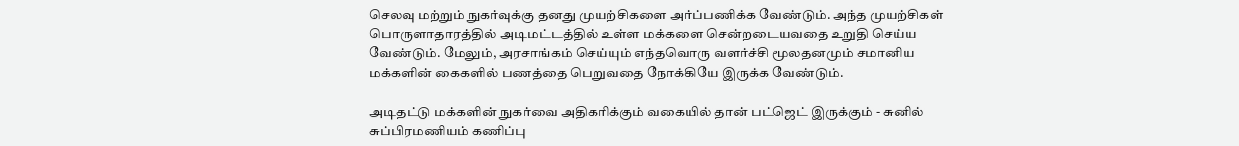செலவு மற்றும் நுகர்வுக்கு தனது முயற்சிகளை அர்ப்பணிக்க வேண்டும். அந்த முயற்சிகள் பொருளாதாரத்தில் அடிமட்டத்தில் உள்ள மக்களை சென்றடையவதை உறுதி செய்ய வேண்டும். மேலும், அரசாங்கம் செய்யும் எந்தவொரு வளர்ச்சி மூலதனமும் சமானிய மக்களின் கைகளில் பணத்தை பெறுவதை நோக்கியே இருக்க வேண்டும்.

அடிதட்டு மக்களின் நுகர்வை அதிகரிக்கும் வகையில் தான் பட்ஜெட் இருக்கும் - சுனில் சுப்பிரமணியம் கணிப்பு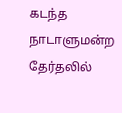கடந்த நாடாளுமன்ற தேர்தலில்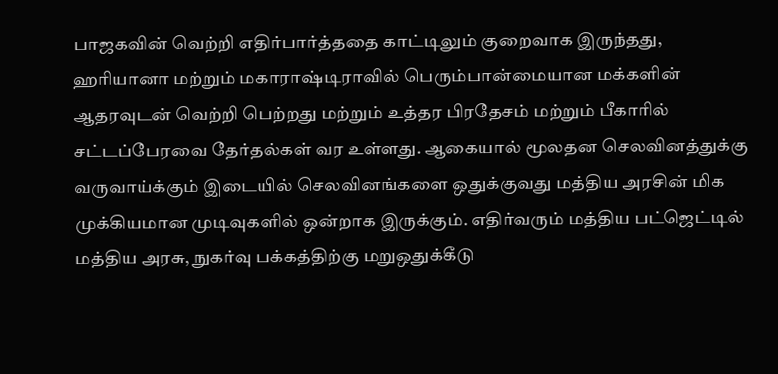பாஜகவின் வெற்றி எதிர்பார்த்ததை காட்டிலும் குறைவாக இருந்தது, ஹரியானா மற்றும் மகாராஷ்டிராவில் பெரும்பான்மையான மக்களின் ஆதரவுடன் வெற்றி பெற்றது மற்றும் உத்தர பிரதேசம் மற்றும் பீகாரில் சட்டப்பேரவை தேர்தல்கள் வர உள்ளது. ஆகையால் மூலதன செலவினத்துக்கு வருவாய்க்கும் இடையில் செலவினங்களை ஒதுக்குவது மத்திய அரசின் மிக முக்கியமான முடிவுகளில் ஒன்றாக இருக்கும். எதிர்வரும் மத்திய பட்ஜெட்டில் மத்திய அரசு, நுகர்வு பக்கத்திற்கு மறுஒதுக்கீடு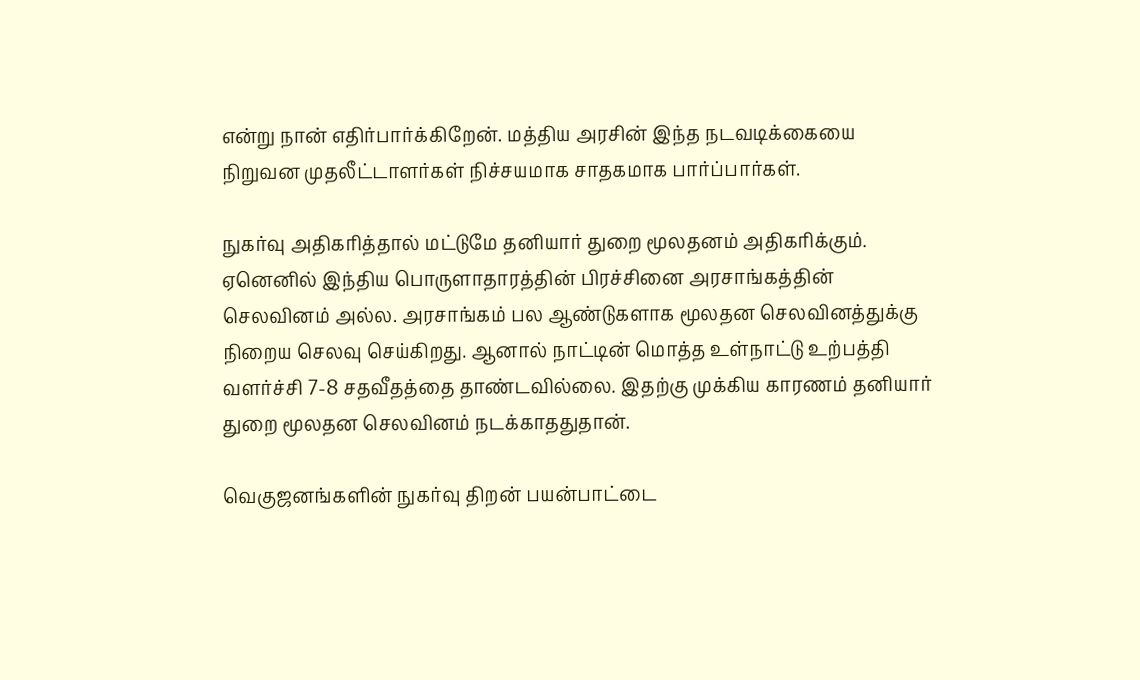என்று நான் எதிர்பார்க்கிறேன். மத்திய அரசின் இந்த நடவடிக்கையை நிறுவன முதலீட்டாளர்கள் நிச்சயமாக சாதகமாக பார்ப்பார்கள்.

நுகர்வு அதிகரித்தால் மட்டுமே தனியார் துறை மூலதனம் அதிகரிக்கும். ஏனெனில் இந்திய பொருளாதாரத்தின் பிரச்சினை அரசாங்கத்தின் செலவினம் அல்ல. அரசாங்கம் பல ஆண்டுகளாக மூலதன செலவினத்துக்கு நிறைய செலவு செய்கிறது. ஆனால் நாட்டின் மொத்த உள்நாட்டு உற்பத்தி வளர்ச்சி 7-8 சதவீதத்தை தாண்டவில்லை. இதற்கு முக்கிய காரணம் தனியார் துறை மூலதன செலவினம் நடக்காததுதான்.

வெகுஜனங்களின் நுகர்வு திறன் பயன்பாட்டை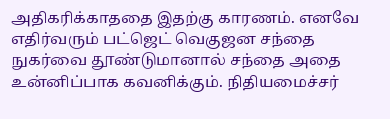அதிகரிக்காததை இதற்கு காரணம். எனவே எதிர்வரும் பட்ஜெட் வெகுஜன சந்தை நுகர்வை தூண்டுமானால் சந்தை அதை உன்னிப்பாக கவனிக்கும். நிதியமைச்சர்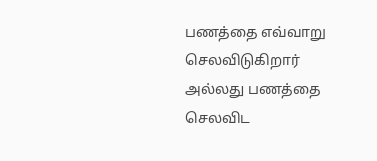பணத்தை எவ்வாறு செலவிடுகிறார் அல்லது பணத்தை செலவிட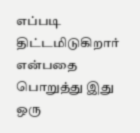எப்படி திட்டமிடுகிறார் என்பதை பொறுத்து இது ஒரு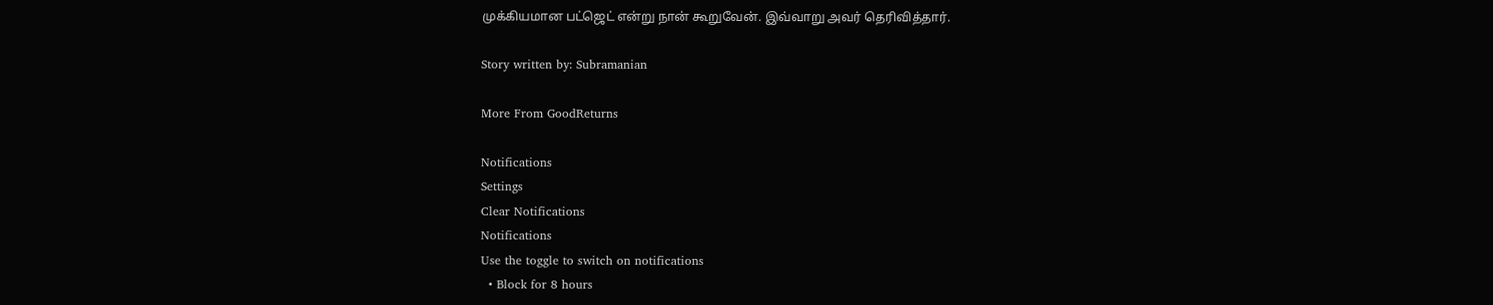முக்கியமான பட்ஜெட் என்று நான் கூறுவேன். இவ்வாறு அவர் தெரிவித்தார்.

Story written by: Subramanian

More From GoodReturns

Notifications
Settings
Clear Notifications
Notifications
Use the toggle to switch on notifications
  • Block for 8 hours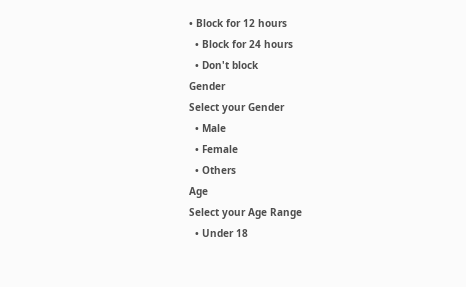• Block for 12 hours
  • Block for 24 hours
  • Don't block
Gender
Select your Gender
  • Male
  • Female
  • Others
Age
Select your Age Range
  • Under 18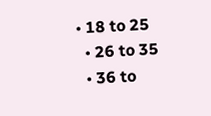• 18 to 25
  • 26 to 35
  • 36 to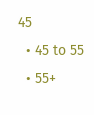45
  • 45 to 55
  • 55+